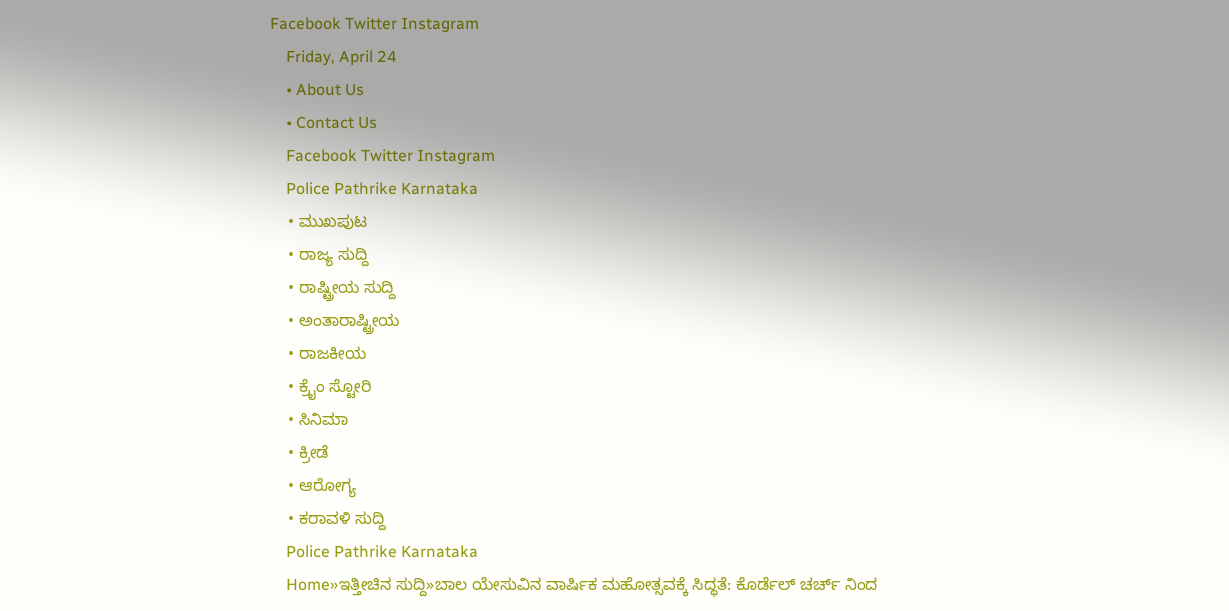Facebook Twitter Instagram
    Friday, April 24
    • About Us
    • Contact Us
    Facebook Twitter Instagram
    Police Pathrike Karnataka
    • ಮುಖಪುಟ
    • ರಾಜ್ಯ ಸುದ್ದಿ
    • ರಾಷ್ಟ್ರೀಯ ಸುದ್ದಿ
    • ಅಂತಾರಾಷ್ಟ್ರೀಯ
    • ರಾಜಕೀಯ
    • ಕ್ರೈಂ ಸ್ಟೋರಿ
    • ಸಿನಿಮಾ
    • ಕ್ರೀಡೆ
    • ಆರೋಗ್ಯ
    • ಕರಾವಳಿ ಸುದ್ದಿ
    Police Pathrike Karnataka
    Home»ಇತ್ತೀಚಿನ ಸುದ್ದಿ»ಬಾಲ ಯೇಸುವಿನ ವಾರ್ಷಿಕ ಮಹೋತ್ಸವಕ್ಕೆ ಸಿದ್ಧತೆ: ಕೊರ್ಡೆಲ್ ಚರ್ಚ್ ನಿಂದ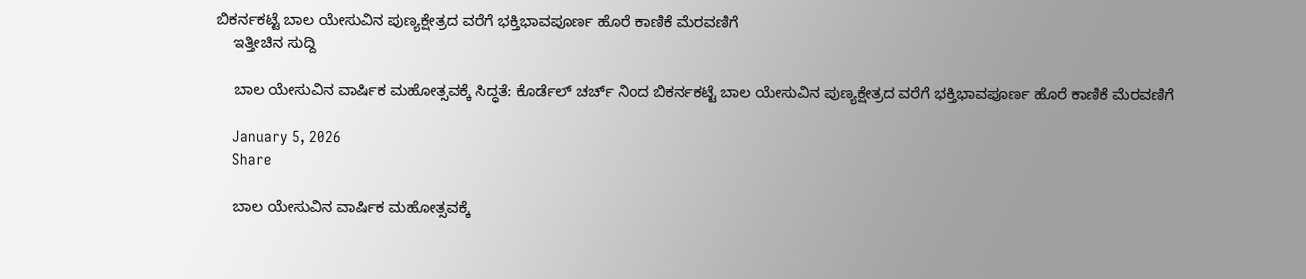ಬಿಕರ್ನಕಟ್ಟೆ ಬಾಲ ಯೇಸುವಿನ ಪುಣ್ಯಕ್ಷೇತ್ರದ ವರೆಗೆ ಭಕ್ತಿಭಾವಪೂರ್ಣ ಹೊರೆ ಕಾಣಿಕೆ ಮೆರವಣಿಗೆ
    ಇತ್ತೀಚಿನ ಸುದ್ದಿ

    ಬಾಲ ಯೇಸುವಿನ ವಾರ್ಷಿಕ ಮಹೋತ್ಸವಕ್ಕೆ ಸಿದ್ಧತೆ: ಕೊರ್ಡೆಲ್ ಚರ್ಚ್ ನಿಂದ ಬಿಕರ್ನಕಟ್ಟೆ ಬಾಲ ಯೇಸುವಿನ ಪುಣ್ಯಕ್ಷೇತ್ರದ ವರೆಗೆ ಭಕ್ತಿಭಾವಪೂರ್ಣ ಹೊರೆ ಕಾಣಿಕೆ ಮೆರವಣಿಗೆ

    January 5, 2026
    Share

    ಬಾಲ ಯೇಸುವಿನ ವಾರ್ಷಿಕ ಮಹೋತ್ಸವಕ್ಕೆ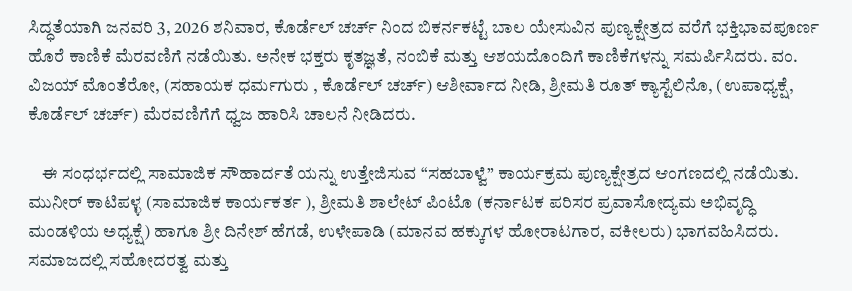ಸಿದ್ಧತೆಯಾಗಿ ಜನವರಿ 3, 2026 ಶನಿವಾರ, ಕೊರ್ಡೆಲ್ ಚರ್ಚ್ ನಿಂದ ಬಿಕರ್ನಕಟ್ಟೆ ಬಾಲ ಯೇಸುವಿನ ಪುಣ್ಯಕ್ಷೇತ್ರದ ವರೆಗೆ ಭಕ್ತಿಭಾವಪೂರ್ಣ ಹೊರೆ ಕಾಣಿಕೆ ಮೆರವಣಿಗೆ ನಡೆಯಿತು. ಅನೇಕ ಭಕ್ತರು ಕೃತಜ್ಞತೆ, ನಂಬಿಕೆ ಮತ್ತು ಆಶಯದೊಂದಿಗೆ ಕಾಣಿಕೆಗಳನ್ನು ಸಮರ್ಪಿಸಿದರು. ವಂ. ವಿಜಯ್ ಮೊಂತೆರೋ, (ಸಹಾಯಕ ಧರ್ಮಗುರು , ಕೊರ್ಡೆಲ್ ಚರ್ಚ್) ಆಶೀರ್ವಾದ ನೀಡಿ, ಶ್ರೀಮತಿ ರೂತ್ ಕ್ಯಾಸ್ಟೆಲಿನೊ, (ಉಪಾಧ್ಯಕ್ಷೆ, ಕೊರ್ಡೆಲ್ ಚರ್ಚ್) ಮೆರವಣಿಗೆಗೆ ಧ್ವಜ ಹಾರಿಸಿ ಚಾಲನೆ ನೀಡಿದರು.

    ಈ ಸಂಧರ್ಭದಲ್ಲಿ ಸಾಮಾಜಿಕ ಸೌಹಾರ್ದತೆ ಯನ್ನು ಉತ್ತೇಜಿಸುವ “ಸಹಬಾಳ್ವೆ” ಕಾರ್ಯಕ್ರಮ ಪುಣ್ಯಕ್ಷೇತ್ರದ ಆಂಗಣದಲ್ಲಿ ನಡೆಯಿತು. ಮುನೀರ್ ಕಾಟಿಪಳ್ಳ (ಸಾಮಾಜಿಕ ಕಾರ್ಯಕರ್ತ ), ಶ್ರೀಮತಿ ಶಾಲೇಟ್ ಪಿಂಟೊ (ಕರ್ನಾಟಕ ಪರಿಸರ ಪ್ರವಾಸೋದ್ಯಮ ಅಭಿವೃದ್ಧಿ ಮಂಡಳಿಯ ಅಧ್ಯಕ್ಷೆ) ಹಾಗೂ ಶ್ರೀ ದಿನೇಶ್ ಹೆಗಡೆ, ಉಳೇಪಾಡಿ (ಮಾನವ ಹಕ್ಕುಗಳ ಹೋರಾಟಗಾರ, ವಕೀಲರು) ಭಾಗವಹಿಸಿದರು. ಸಮಾಜದಲ್ಲಿ ಸಹೋದರತ್ವ ಮತ್ತು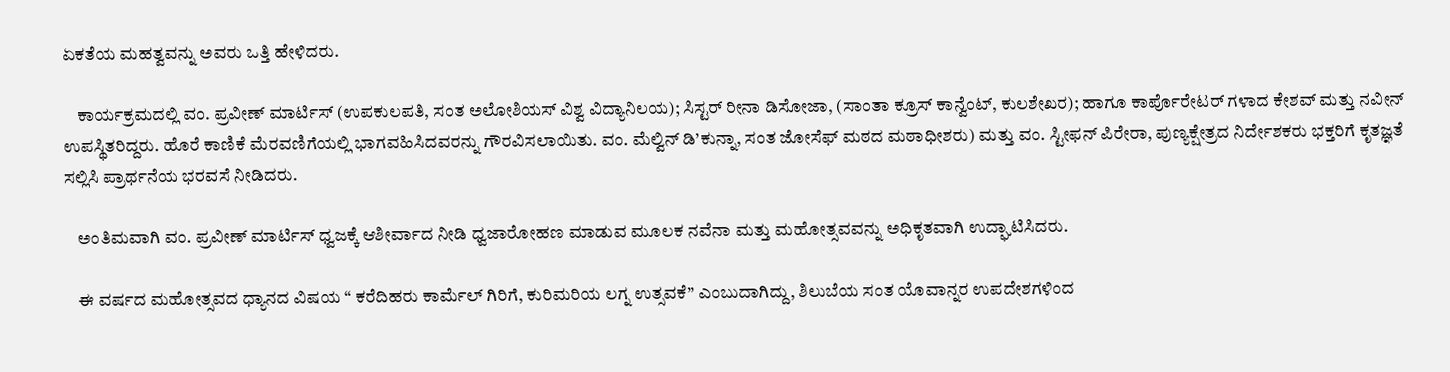ಏಕತೆಯ ಮಹತ್ವವನ್ನು ಅವರು ಒತ್ತಿ ಹೇಳಿದರು.

    ಕಾರ್ಯಕ್ರಮದಲ್ಲಿ ವಂ. ಪ್ರವೀಣ್ ಮಾರ್ಟಿಸ್ (ಉಪಕುಲಪತಿ, ಸಂತ ಅಲೋಶಿಯಸ್ ವಿಶ್ವ ವಿದ್ಯಾನಿಲಯ); ಸಿಸ್ಟರ್ ರೀನಾ ಡಿಸೋಜಾ, (ಸಾಂತಾ ಕ್ರೂಸ್ ಕಾನ್ವೆಂಟ್, ಕುಲಶೇಖರ); ಹಾಗೂ ಕಾರ್ಪೊರೇಟರ್ ಗಳಾದ ಕೇಶವ್ ಮತ್ತು ನವೀನ್ ಉಪಸ್ಥಿತರಿದ್ದರು. ಹೊರೆ ಕಾಣಿಕೆ ಮೆರವಣಿಗೆಯಲ್ಲಿ ಭಾಗವಹಿಸಿದವರನ್ನು ಗೌರವಿಸಲಾಯಿತು. ವಂ. ಮೆಲ್ವಿನ್ ಡಿ’ಕುನ್ನಾ, ಸಂತ ಜೋಸೆಫ್ ಮಠದ ಮಠಾಧೀಶರು) ಮತ್ತು ವಂ. ಸ್ಟೀಫನ್ ಪಿರೇರಾ, ಪುಣ್ಯಕ್ಷೇತ್ರದ ನಿರ್ದೇಶಕರು ಭಕ್ತರಿಗೆ ಕೃತಜ್ಞತೆ ಸಲ್ಲಿಸಿ ಪ್ರಾರ್ಥನೆಯ ಭರವಸೆ ನೀಡಿದರು.

    ಅಂತಿಮವಾಗಿ ವಂ. ಪ್ರವೀಣ್ ಮಾರ್ಟಿಸ್ ಧ್ವಜಕ್ಕೆ ಆಶೀರ್ವಾದ ನೀಡಿ ಧ್ವಜಾರೋಹಣ ಮಾಡುವ ಮೂಲಕ ನವೆನಾ ಮತ್ತು ಮಹೋತ್ಸವವನ್ನು ಅಧಿಕೃತವಾಗಿ ಉದ್ಘಾಟಿಸಿದರು.

    ಈ ವರ್ಷದ ಮಹೋತ್ಸವದ ಧ್ಯಾನದ ವಿಷಯ “ ಕರೆದಿಹರು ಕಾರ್ಮೆಲ್ ಗಿರಿಗೆ, ಕುರಿಮರಿಯ ಲಗ್ನ ಉತ್ಸವಕೆ” ಎಂಬುದಾಗಿದ್ದು, ಶಿಲುಬೆಯ ಸಂತ ಯೊವಾನ್ನರ ಉಪದೇಶಗಳಿಂದ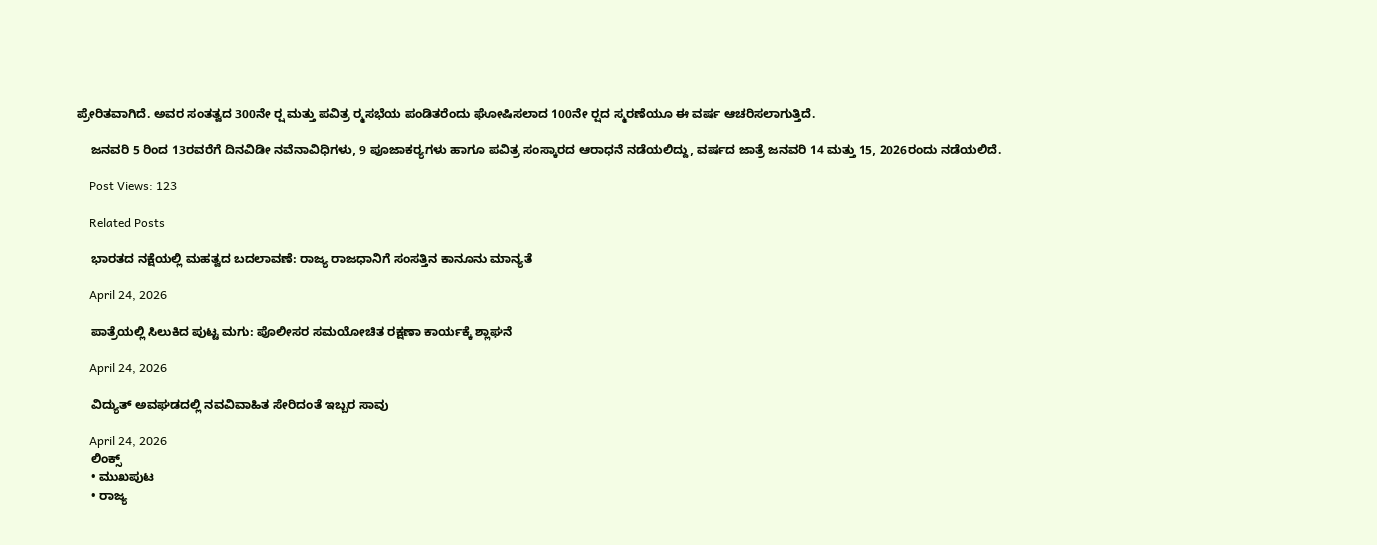ಪ್ರೇರಿತವಾಗಿದೆ. ಅವರ ಸಂತತ್ವದ 300ನೇ ರ‍್ಷ ಮತ್ತು ಪವಿತ್ರ ರ‍್ಮಸಭೆಯ ಪಂಡಿತರೆಂದು ಘೋಷಿಸಲಾದ 100ನೇ ರ‍್ಷದ ಸ್ಮರಣೆಯೂ ಈ ವರ್ಷ ಆಚರಿಸಲಾಗುತ್ತಿದೆ.

    ಜನವರಿ 5 ರಿಂದ 13ರವರೆಗೆ ದಿನವಿಡೀ ನವೆನಾವಿಧಿಗಳು, 9 ಪೂಜಾಕರ‍್ಯಗಳು ಹಾಗೂ ಪವಿತ್ರ ಸಂಸ್ಕಾರದ ಆರಾಧನೆ ನಡೆಯಲಿದ್ದು, ವರ್ಷದ ಜಾತ್ರೆ ಜನವರಿ 14 ಮತ್ತು 15, 2026ರಂದು ನಡೆಯಲಿದೆ.

    Post Views: 123

    Related Posts

    ಭಾರತದ ನಕ್ಷೆಯಲ್ಲಿ ಮಹತ್ವದ ಬದಲಾವಣೆ: ರಾಜ್ಯ ರಾಜಧಾನಿಗೆ ಸಂಸತ್ತಿನ ಕಾನೂನು ಮಾನ್ಯತೆ

    April 24, 2026

    ಪಾತ್ರೆಯಲ್ಲಿ ಸಿಲುಕಿದ ಪುಟ್ಟ ಮಗು: ಪೊಲೀಸರ ಸಮಯೋಚಿತ ರಕ್ಷಣಾ ಕಾರ್ಯಕ್ಕೆ ಶ್ಲಾಘನೆ

    April 24, 2026

    ವಿದ್ಯುತ್ ಅವಘಡದಲ್ಲಿ ನವವಿವಾಹಿತ ಸೇರಿದಂತೆ ಇಬ್ಬರ ಸಾವು

    April 24, 2026
    ಲಿಂಕ್ಸ್
    • ಮುಖಪುಟ
    • ರಾಜ್ಯ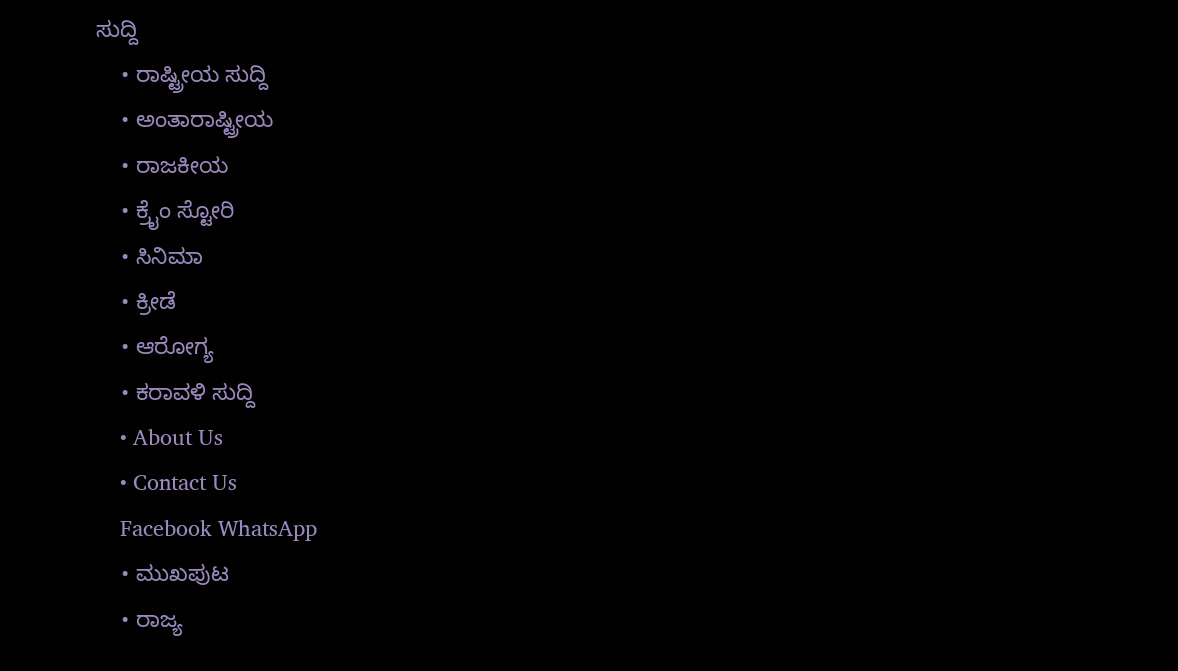ಸುದ್ದಿ
    • ರಾಷ್ಟ್ರೀಯ ಸುದ್ದಿ
    • ಅಂತಾರಾಷ್ಟ್ರೀಯ
    • ರಾಜಕೀಯ
    • ಕ್ರೈಂ ಸ್ಟೋರಿ
    • ಸಿನಿಮಾ
    • ಕ್ರೀಡೆ
    • ಆರೋಗ್ಯ
    • ಕರಾವಳಿ ಸುದ್ದಿ
    • About Us
    • Contact Us
    Facebook WhatsApp
    • ಮುಖಪುಟ
    • ರಾಜ್ಯ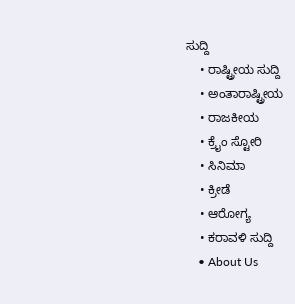ಸುದ್ದಿ
    • ರಾಷ್ಟ್ರೀಯ ಸುದ್ದಿ
    • ಅಂತಾರಾಷ್ಟ್ರೀಯ
    • ರಾಜಕೀಯ
    • ಕ್ರೈಂ ಸ್ಟೋರಿ
    • ಸಿನಿಮಾ
    • ಕ್ರೀಡೆ
    • ಆರೋಗ್ಯ
    • ಕರಾವಳಿ ಸುದ್ದಿ
    • About Us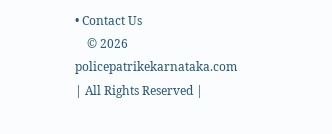• Contact Us
    © 2026 policepatrikekarnataka.com | All Rights Reserved |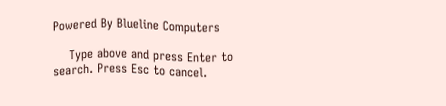Powered By Blueline Computers

    Type above and press Enter to search. Press Esc to cancel.